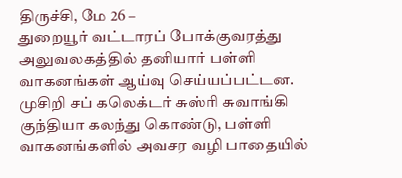திருச்சி, மே 26 –
துறையூர் வட்டாரப் போக்குவரத்து அலுவலகத்தில் தனியார் பள்ளி வாகனங்கள் ஆய்வு செய்யப்பட்டன. முசிறி சப் கலெக்டர் சுஸ்ரி சுவாங்கி குந்தியா கலந்து கொண்டு, பள்ளி வாகனங்களில் அவசர வழி பாதையில்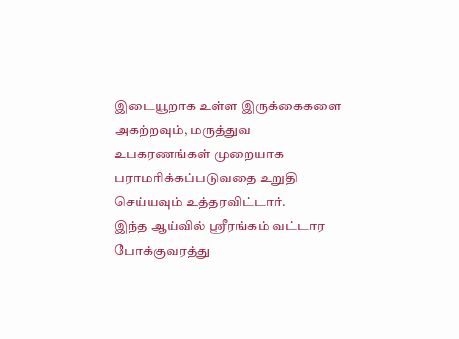இடையூறாக உள்ள இருக்கைகளை அகற்றவும், மருத்துவ உபகரணங்கள் முறையாக பராமரிக்கப்படுவதை உறுதி செய்யவும் உத்தரவிட்டார்.
இந்த ஆய்வில் ஸ்ரீரங்கம் வட்டார போக்குவரத்து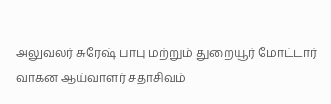அலுவலர் சுரேஷ் பாபு மற்றும் துறையூர் மோட்டார் வாகன ஆய்வாளர் சதாசிவம்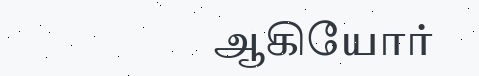ஆகியோர்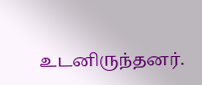உடனிருந்தனர்.